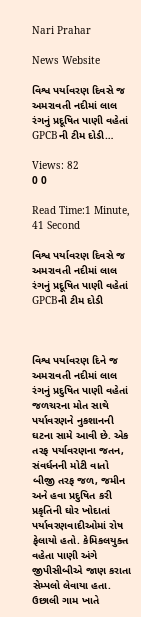Nari Prahar

News Website

વિશ્વ પર્યાવરણ દિવસે જ અમરાવતી નદીમાં લાલ રંગનું પ્રદૂષિત પાણી વહેતાં GPCBની ટીમ દોડી…

Views: 82
0 0

Read Time:1 Minute, 41 Second

વિશ્વ પર્યાવરણ દિવસે જ અમરાવતી નદીમાં લાલ રંગનું પ્રદૂષિત પાણી વહેતાં GPCBની ટીમ દોડી



વિશ્વ પર્યાવરણ દિને જ અમરાવતી નદીમાં લાલ રંગનું પ્રદુષિત પાણી વહેતાં જળચરના મોત સાથે પર્યાવરણને નુકશાનની ઘટના સામે આવી છે. એક તરફ પર્યાવરણના જતન, સંવર્ધનની મોટી વાતો બીજી તરફ જળ, જમીન અને હવા પ્રદુષિત કરી પ્રકૃતિની ઘોર ખોદાતાં પર્યાવરણવાદીઓમાં રોષ ફેલાયો હતો. કેમિકલયુક્ત વહેતા પાણી અંગે જીપીસીબીએ જાણ કરાતા સેમ્પલો લેવાયા હતા. ઉછાલી ગામ ખાતે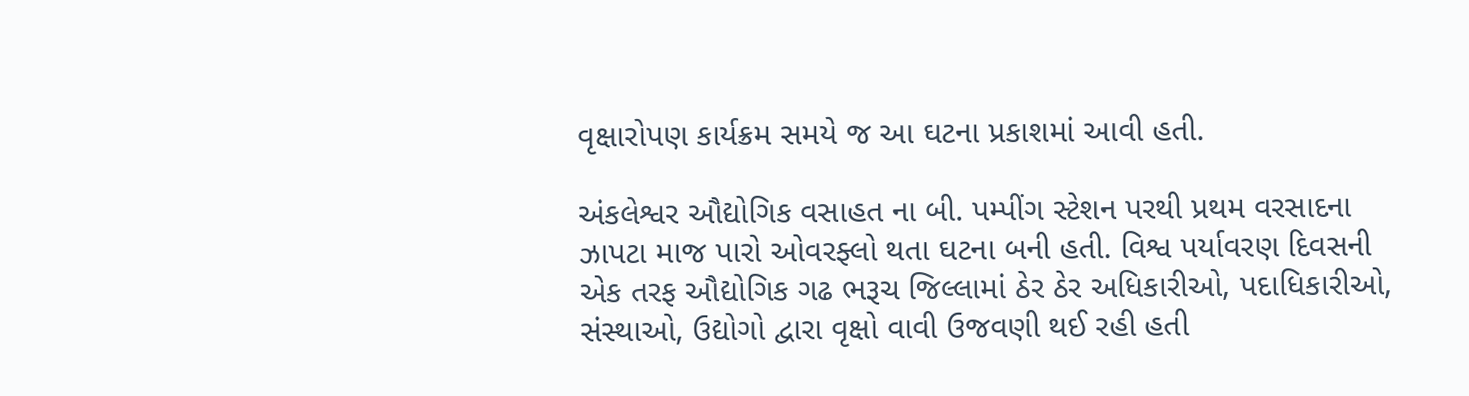વૃક્ષારોપણ કાર્યક્રમ સમયે જ આ ઘટના પ્રકાશમાં આવી હતી.

અંકલેશ્વર ઔદ્યોગિક વસાહત ના બી. પમ્પીંગ સ્ટેશન પરથી પ્રથમ વરસાદના ઝાપટા માજ પારો ઓવરફ્લો થતા ઘટના બની હતી. વિશ્વ પર્યાવરણ દિવસની એક તરફ ઔદ્યોગિક ગઢ ભરૂચ જિલ્લામાં ઠેર ઠેર અધિકારીઓ, પદાધિકારીઓ, સંસ્થાઓ, ઉદ્યોગો દ્વારા વૃક્ષો વાવી ઉજવણી થઈ રહી હતી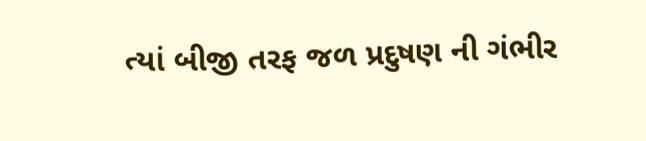ત્યાં બીજી તરફ જળ પ્રદુષણ ની ગંભીર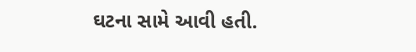ઘટના સામે આવી હતી.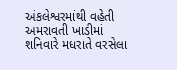અંકલેશ્વરમાંથી વહેતી અમરાવતી ખાડીમાં શનિવારે મધરાતે વરસેલા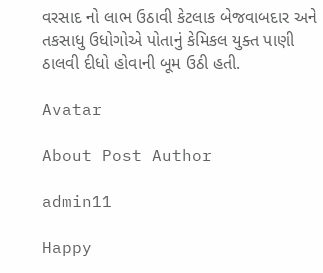વરસાદ નો લાભ ઉઠાવી કેટલાક બેજવાબદાર અને તકસાધુ ઉધોગોએ પોતાનું કેમિકલ યુક્ત પાણી ઠાલવી દીધો હોવાની બૂમ ઉઠી હતી.

Avatar

About Post Author

admin11

Happy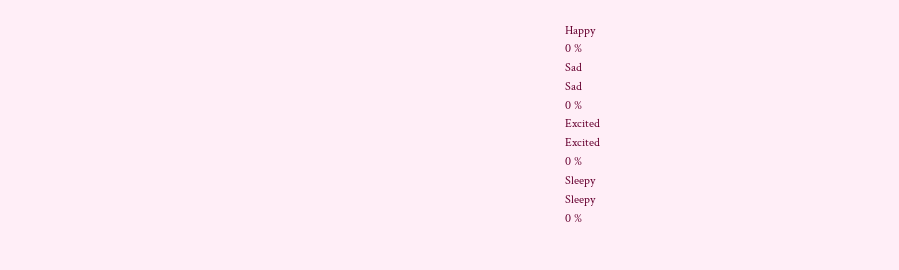Happy
0 %
Sad
Sad
0 %
Excited
Excited
0 %
Sleepy
Sleepy
0 %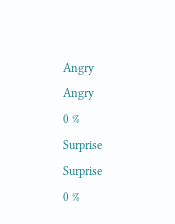Angry
Angry
0 %
Surprise
Surprise
0 %